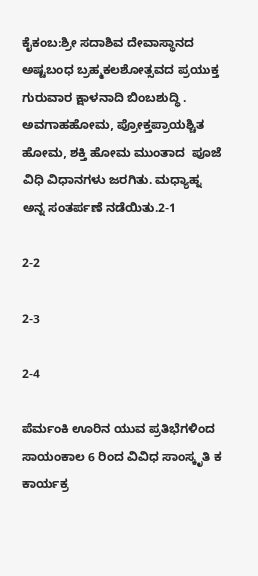ಕೈಕಂಬ:ಶ್ರೀ ಸದಾಶಿವ ದೇವಾಸ್ಥಾನದ ಅಷ್ಟಬಂಧ ಬ್ರಹ್ಮಕಲಶೋತ್ಸವದ ಪ್ರಯುಕ್ತ ಗುರುವಾರ ಕ್ಷಾಳನಾದಿ ಬಿಂಬಶುದ್ಧಿ . ಅವಗಾಹಹೋಮ, ಪ್ರೋಕ್ತಪ್ರಾಯಶ್ಚಿತ ಹೋಮ, ಶಕ್ತಿ ಹೋಮ ಮುಂತಾದ  ಪೂಜೆ ವಿಧಿ ವಿಧಾನಗಳು ಜರಗಿತು. ಮಧ್ಯಾಹ್ನ ಅನ್ನ ಸಂತರ್ಪಣೆ ನಡೆಯಿತು.2-1

2-2

2-3

2-4

ಪೆರ್ಮಂಕಿ ಊರಿನ ಯುವ ಪ್ರತಿಭೆಗಳಿಂದ ಸಾಯಂಕಾಲ 6 ರಿಂದ ವಿವಿಧ ಸಾಂಸ್ಕೃತಿ ಕ ಕಾರ್ಯಕ್ರ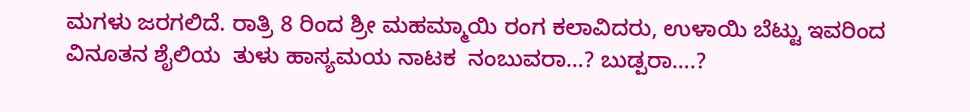ಮಗಳು ಜರಗಲಿದೆ. ರಾತ್ರಿ 8 ರಿಂದ ಶ್ರೀ ಮಹಮ್ಮಾಯಿ ರಂಗ ಕಲಾವಿದರು, ಉಳಾಯಿ ಬೆಟ್ಟು ಇವರಿಂದ  ವಿನೂತನ ಶೈಲಿಯ  ತುಳು ಹಾಸ್ಯಮಯ ನಾಟಕ  ನಂಬುವರಾ…? ಬುಡ್ಪರಾ….?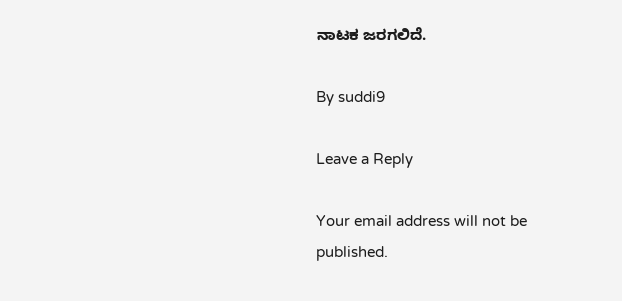ನಾಟಕ ಜರಗಲಿದೆ.

By suddi9

Leave a Reply

Your email address will not be published.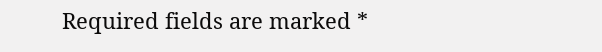Required fields are marked *